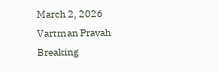March 2, 2026
Vartman Pravah
Breaking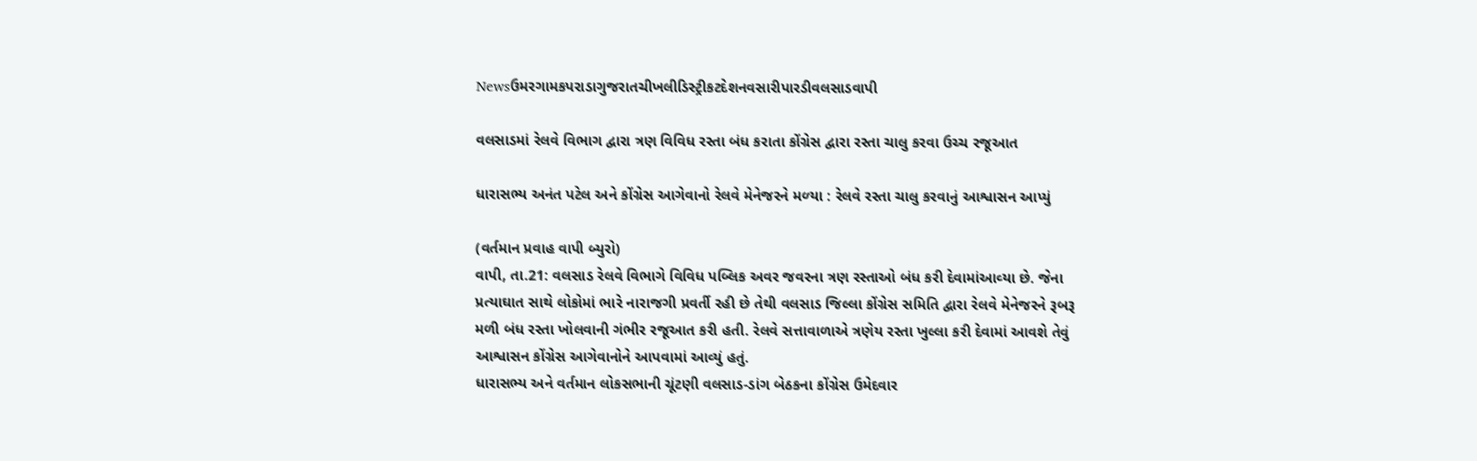Newsઉમરગામકપરાડાગુજરાતચીખલીડિસ્ટ્રીકટદેશનવસારીપારડીવલસાડવાપી

વલસાડમાં રેલવે વિભાગ દ્વારા ત્રણ વિવિધ રસ્‍તા બંધ કરાતા કોંગ્રેસ દ્વારા રસ્‍તા ચાલુ કરવા ઉચ્‍ચ રજૂઆત

ધારાસભ્‍ય અનંત પટેલ અને કોંગ્રેસ આગેવાનો રેલવે મેનેજરને મળ્‍યા : રેલવે રસ્‍તા ચાલુ કરવાનું આશ્વાસન આપ્‍યું

(વર્તમાન પ્રવાહ વાપી બ્‍યુરો)
વાપી, તા.21: વલસાડ રેલવે વિભાગે વિવિધ પબ્‍લિક અવર જવરના ત્રણ રસ્‍તાઓ બંધ કરી દેવામાંઆવ્‍યા છે. જેના પ્રત્‍યાઘાત સાથે લોકોમાં ભારે નારાજગી પ્રવર્તી રહી છે તેથી વલસાડ જિલ્લા કોંગ્રેસ સમિતિ દ્વારા રેલવે મેનેજરને રૂબરૂ મળી બંધ રસ્‍તા ખોલવાની ગંભીર રજૂઆત કરી હતી. રેલવે સત્તાવાળાએ ત્રણેય રસ્‍તા ખુલ્લા કરી દેવામાં આવશે તેવું આશ્વાસન કોંગ્રેસ આગેવાનોને આપવામાં આવ્‍યું હતું.
ધારાસભ્‍ય અને વર્તમાન લોકસભાની ચૂંટણી વલસાડ-ડાંગ બેઠકના કોંગ્રેસ ઉમેદવાર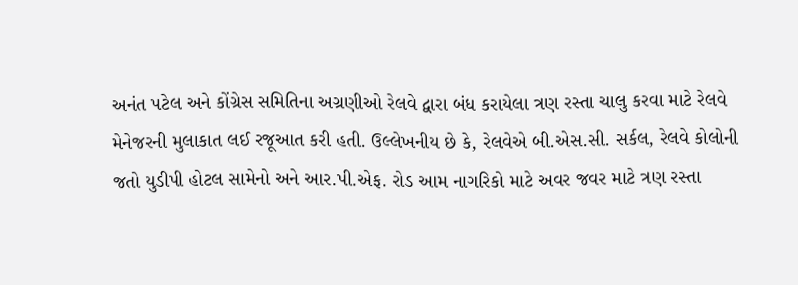અનંત પટેલ અને કોંગ્રેસ સમિતિના અગ્રણીઓ રેલવે દ્વારા બંધ કરાયેલા ત્રણ રસ્‍તા ચાલુ કરવા માટે રેલવે મેનેજરની મુલાકાત લઈ રજૂઆત કરી હતી. ઉલ્લેખનીય છે કે, રેલવેએ બી.એસ.સી. સર્કલ, રેલવે કોલોની જતો યુડીપી હોટલ સામેનો અને આર.પી.એફ. રોડ આમ નાગરિકો માટે અવર જવર માટે ત્રણ રસ્‍તા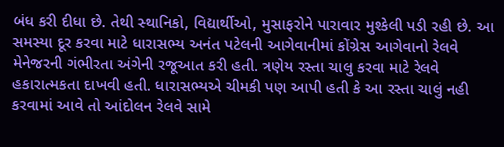બંધ કરી દીધા છે. તેથી સ્‍થાનિકો, વિદ્યાર્થીઓ, મુસાફરોને પારાવાર મુશ્‍કેલી પડી રહી છે. આ સમસ્‍યા દૂર કરવા માટે ધારાસભ્‍ય અનંત પટેલની આગેવાનીમાં કોંગ્રેસ આગેવાનો રેલવે મેનેજરની ગંભીરતા અંગેની રજૂઆત કરી હતી. ત્રણેય રસ્‍તા ચાલુ કરવા માટે રેલવે હકારાત્‍મકતા દાખવી હતી. ધારાસભ્‍યએ ચીમકી પણ આપી હતી કે આ રસ્‍તા ચાલું નહી કરવામાં આવે તો આંદોલન રેલવે સામે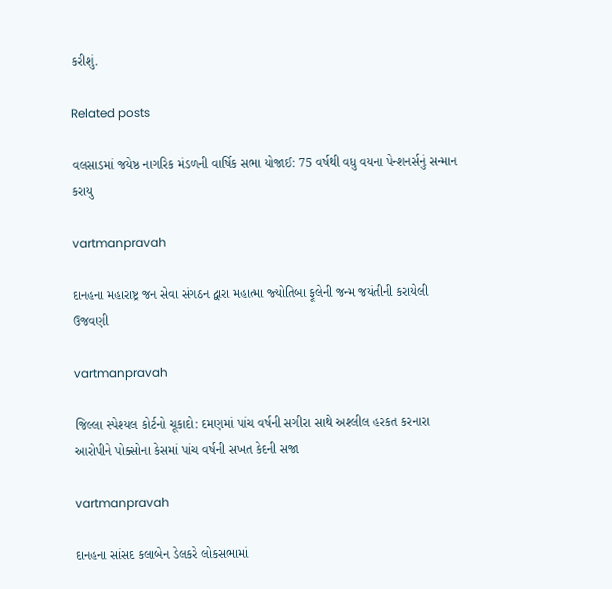કરીશું.

Related posts

વલસાડમાં જયેષ્ઠ નાગરિક મંડળની વાર્ષિક સભા યોજાઈ: 75 વર્ષથી વધુ વયના પેન્‍શનર્સનું સન્‍માન કરાયુ

vartmanpravah

દાનહના મહારાષ્ટ્ર જન સેવા સંગઠન દ્વારા મહાત્‍મા જ્‍યોતિબા ફૂલેની જન્‍મ જયંતીની કરાયેલી ઉજવણી

vartmanpravah

જિલ્લા સ્‍પેશ્‍યલ કોર્ટનો ચૂકાદો: દમણમાં પાંચ વર્ષની સગીરા સાથે અશ્‍લીલ હરકત કરનારા આરોપીને પોક્‍સોના કેસમાં પાંચ વર્ષની સખત કેદની સજા

vartmanpravah

દાનહના સાંસદ કલાબેન ડેલકરે લોકસભામાં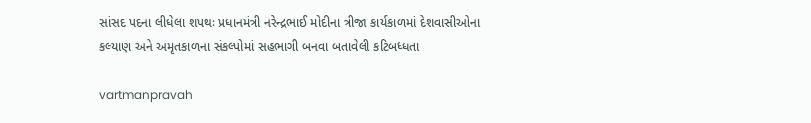સાંસદ પદના લીધેલા શપથઃ પ્રધાનમંત્રી નરેન્‍દ્રભાઈ મોદીના ત્રીજા કાર્યકાળમાં દેશવાસીઓના કલ્‍યાણ અને અમૃતકાળના સંકલ્‍પોમાં સહભાગી બનવા બતાવેલી કટિબધ્‍ધતા

vartmanpravah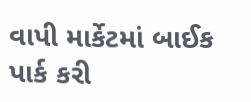વાપી માર્કેટમાં બાઈક પાર્ક કરી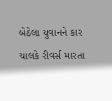બેઠેલા યુવાનને કાર ચાલકે રીવર્સ મારતા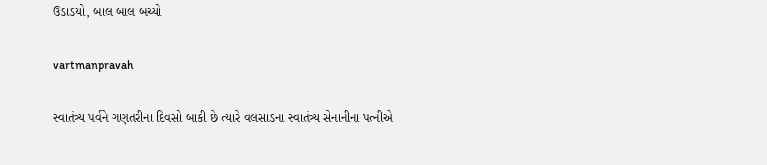ઉડાડયો, બાલ બાલ બચ્‍યો

vartmanpravah

સ્‍વાતંત્ર્ય પર્વને ગણતરીના દિવસો બાકી છે ત્‍યારે વલસાડના સ્‍વાતંત્ર્ય સેનાનીના પત્‍નીએ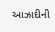આઝાદીની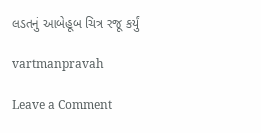લડતનું આબેહૂબ ચિત્ર રજૂ કર્યું

vartmanpravah

Leave a Comment